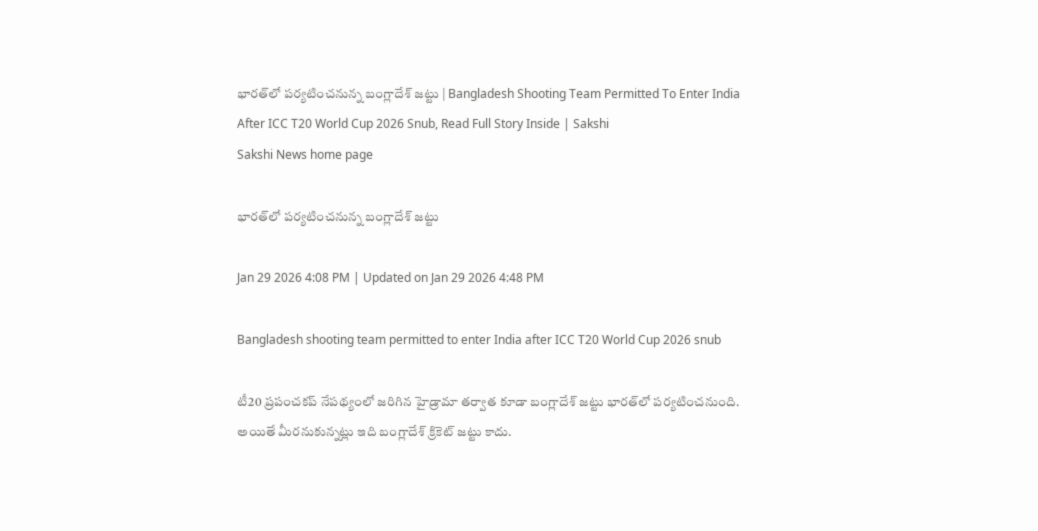భారత్‌లో పర్యటించనున్న బంగ్లాదేశ్‌ జట్టు | Bangladesh Shooting Team Permitted To Enter India After ICC T20 World Cup 2026 Snub, Read Full Story Inside | Sakshi
Sakshi News home page

భారత్‌లో పర్యటించనున్న బంగ్లాదేశ్‌ జట్టు

Jan 29 2026 4:08 PM | Updated on Jan 29 2026 4:48 PM

Bangladesh shooting team permitted to enter India after ICC T20 World Cup 2026 snub

టీ20 ప్రపంచకప్‌ నేపథ్యంలో జరిగిన హైడ్రామా తర్వాత కూడా బంగ్లాదేశ్‌ జట్టు భారత్‌లో పర్యటించనుంది. అయితే మీరనుకున్నట్లు ఇది బంగ్లాదేశ్‌ క్రికెట్‌ జట్టు కాదు.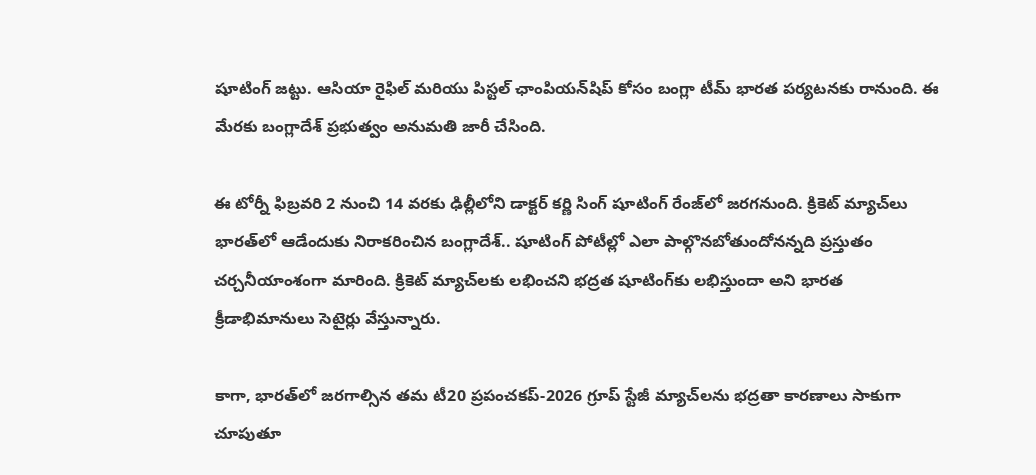షూటింగ్‌ జట్టు. ఆసియా రైఫిల్‌ మరియు పిస్టల్‌ ఛాంపియన్‌షిప్‌ కోసం బంగ్లా టీమ్‌ భారత పర్యటనకు రానుంది. ఈ మేరకు బంగ్లాదేశ్‌ ప్రభుత్వం అనుమతి జారీ చేసింది.

ఈ టోర్నీ ఫిబ్రవరి 2 నుంచి 14 వరకు ఢిల్లీలోని డాక్టర్‌ కర్ణి సింగ్‌ షూటింగ్‌ రేంజ్‌లో జరగనుంది. క్రికెట్‌ మ్యాచ్‌లు భారత్‌లో ఆడేందుకు నిరాకరించిన బంగ్లాదేశ్‌.. షూటింగ్‌ పోటీల్లో ఎలా పాల్గొనబోతుందోనన్నది ప్రస్తుతం చర్చనీయాంశంగా మారింది. క్రికెట్‌ మ్యాచ్‌లకు లభించని భద్రత షూటింగ్‌కు లభిస్తుందా అని భారత క్రీడాభిమానులు సెటైర్లు వేస్తున్నారు.

కాగా, భారత్‌లో జరగాల్సిన తమ టీ20 ప్రపంచకప్‌-2026 గ్రూప్‌ స్టేజీ మ్యాచ్‌లను భద్రతా కారణాలు సాకుగా చూపుతూ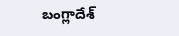బంగ్లాదేశ్‌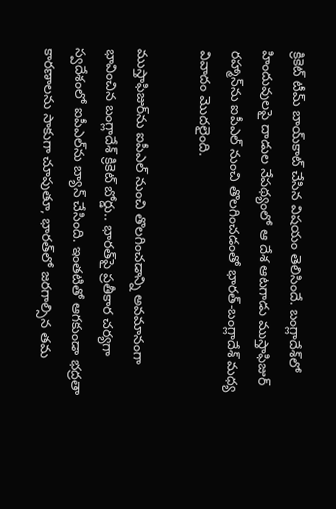క్రికెట్‌ టీమ్‌ బాయ్‌కాట్‌ చేసిన విషయం తెలిసిందే. బంగ్లాదేశ్‌లో హిందువులపై దాడుల నేపథ్యంలో ఆ దేశ ఆటగాడు ముస్తాఫిజుర్‌ రహ్మాన్‌ను ఐపీఎల్‌ నుంచి తొలగించడంతో భారత్‌-బంగ్లాదేశ్‌ మధ్య వివాదం మొదలైంది.

ముస్తాఫిజుర్‌ను ఐపీఎల్‌ నుంచి తొలగించడాన్ని అవమానంగా భావించిన బంగ్లాదేశ్‌ క్రికెట్‌ బోర్డు.. భారత్‌పై ప్రతీకార చర్యగా స్వదేశంలో ఐపీఎల్‌ను బ్యాన్‌ చేసింది. ఇంతటితో ఆగకుండా భద్రతా కారణాలను సాకుగా చూపుతూ, భారత్‌లో జరగాల్సిన తమ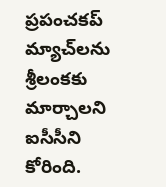ప్రపంచకప్‌ మ్యాచ్‌లను శ్రీలంకకు మార్చాలని ఐసీసీని కోరింది.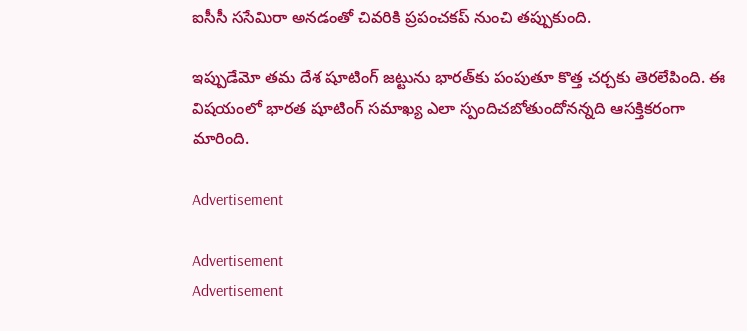ఐసీసీ ససేమిరా అనడంతో చివరికి ప్రపంచకప్‌ నుంచి తప్పుకుంది.

ఇప్పుడేమో తమ దేశ షూటింగ్‌ జట్టును భారత్‌కు పంపుతూ కొత్త చర్చకు తెరలేపింది. ఈ విషయంలో భారత షూటింగ్‌ సమాఖ్య ఎలా స్పందిచబోతుందోనన్నది ఆసక్తికరంగా మారింది.

Advertisement

Advertisement
Advertisement